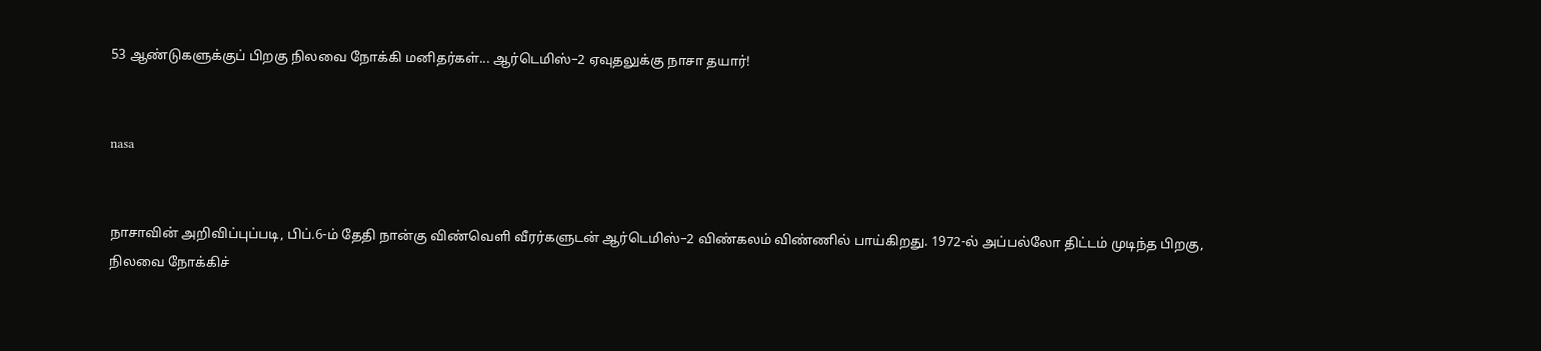53 ஆண்டுகளுக்குப் பிறகு நிலவை நோக்கி மனிதர்கள்... ஆர்டெமிஸ்–2 ஏவுதலுக்கு நாசா தயார்!


nasa


நாசாவின் அறிவிப்புப்படி, பிப்.6-ம் தேதி நான்கு விண்வெளி வீரர்களுடன் ஆர்டெமிஸ்–2 விண்கலம் விண்ணில் பாய்கிறது. 1972-ல் அப்பல்லோ திட்டம் முடிந்த பிறகு, நிலவை நோக்கிச்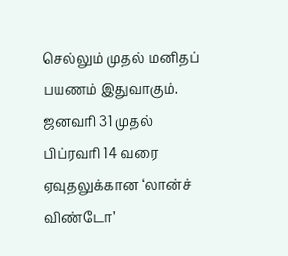செல்லும் முதல் மனிதப் பயணம் இதுவாகும். ஜனவரி 31 முதல் பிப்ரவரி 14 வரை ஏவுதலுக்கான ‘லான்ச் விண்டோ’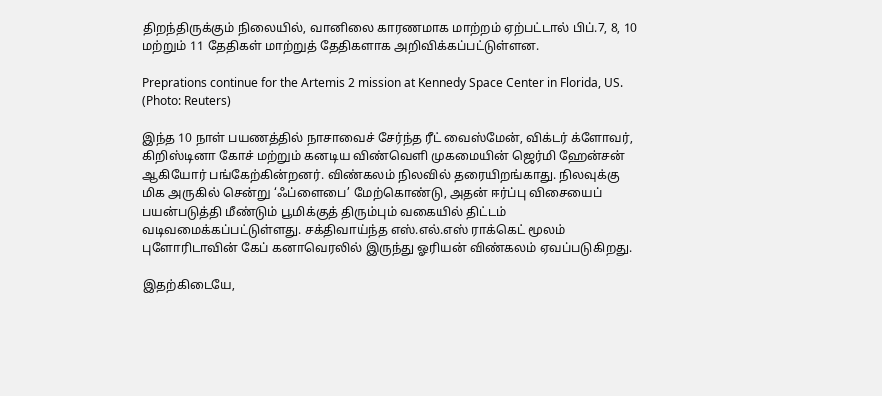திறந்திருக்கும் நிலையில், வானிலை காரணமாக மாற்றம் ஏற்பட்டால் பிப்.7, 8, 10 மற்றும் 11 தேதிகள் மாற்றுத் தேதிகளாக அறிவிக்கப்பட்டுள்ளன.

Preprations continue for the Artemis 2 mission at Kennedy Space Center in Florida, US. (Photo: Reuters)

இந்த 10 நாள் பயணத்தில் நாசாவைச் சேர்ந்த ரீட் வைஸ்மேன், விக்டர் க்ளோவர், கிறிஸ்டினா கோச் மற்றும் கனடிய விண்வெளி முகமையின் ஜெர்மி ஹேன்சன் ஆகியோர் பங்கேற்கின்றனர். விண்கலம் நிலவில் தரையிறங்காது. நிலவுக்கு மிக அருகில் சென்று ‘ஃப்ளைபை’ மேற்கொண்டு, அதன் ஈர்ப்பு விசையைப் பயன்படுத்தி மீண்டும் பூமிக்குத் திரும்பும் வகையில் திட்டம் வடிவமைக்கப்பட்டுள்ளது. சக்திவாய்ந்த எஸ்.எல்.எஸ் ராக்கெட் மூலம் புளோரிடாவின் கேப் கனாவெரலில் இருந்து ஓரியன் விண்கலம் ஏவப்படுகிறது.

இதற்கிடையே,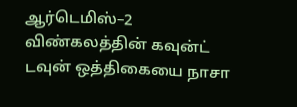ஆர்டெமிஸ்–2 விண்கலத்தின் கவுன்ட் டவுன் ஒத்திகையை நாசா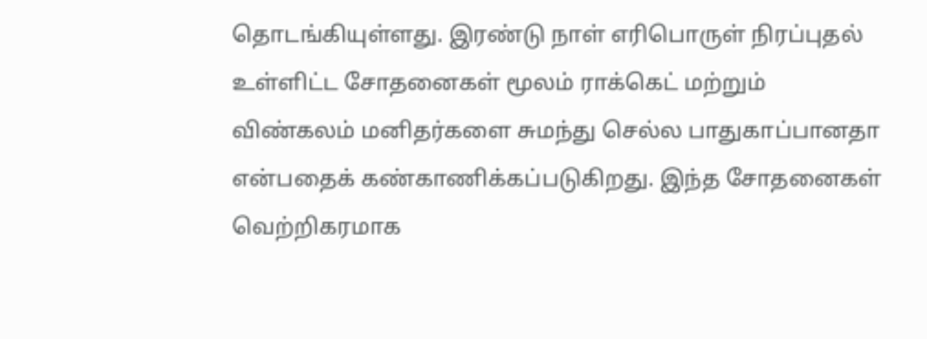தொடங்கியுள்ளது. இரண்டு நாள் எரிபொருள் நிரப்புதல் உள்ளிட்ட சோதனைகள் மூலம் ராக்கெட் மற்றும் விண்கலம் மனிதர்களை சுமந்து செல்ல பாதுகாப்பானதா என்பதைக் கண்காணிக்கப்படுகிறது. இந்த சோதனைகள் வெற்றிகரமாக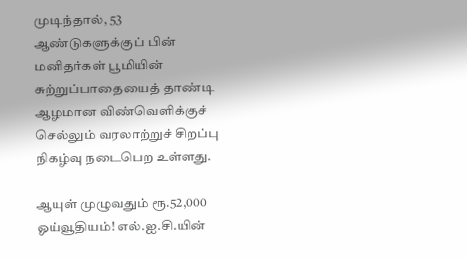முடிந்தால், 53 ஆண்டுகளுக்குப் பின் மனிதர்கள் பூமியின் சுற்றுப்பாதையைத் தாண்டி ஆழமான விண்வெளிக்குச் செல்லும் வரலாற்றுச் சிறப்பு நிகழ்வு நடைபெற உள்ளது.

ஆயுள் முழுவதும் ரூ.52,000 ஓய்வூதியம்! எல்.ஐ.சி.யின்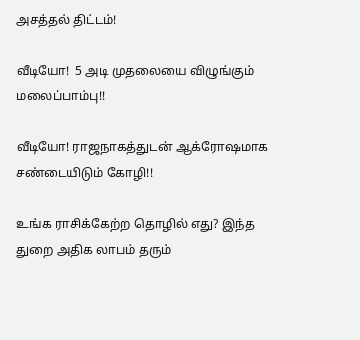அசத்தல் திட்டம்!

வீடியோ!  5 அடி முதலையை விழுங்கும் மலைப்பாம்பு!!

வீடியோ! ராஜநாகத்துடன் ஆக்ரோஷமாக சண்டையிடும் கோழி!!

உங்க ராசிக்கேற்ற தொழில் எது? இந்த துறை அதிக லாபம் தரும்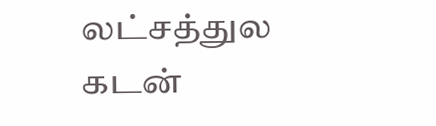லட்சத்துல கடன்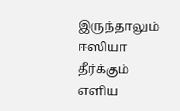இருந்தாலும் ஈஸியா தீர்க்கும் எளிய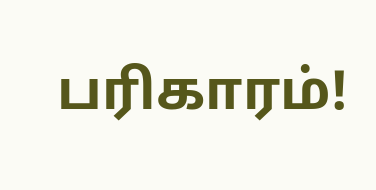பரிகாரம்!